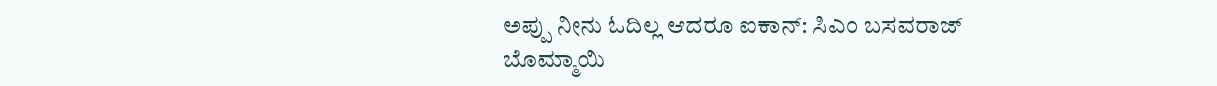ಅಪ್ಪು ನೀನು ಓದಿಲ್ಲ ಆದರೂ ಐಕಾನ್: ಸಿಎಂ ಬಸವರಾಜ್ ಬೊಮ್ಮಾಯಿ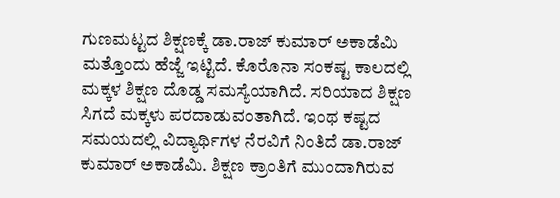ಗುಣಮಟ್ಟದ ಶಿಕ್ಷಣಕ್ಕೆ ಡಾ.ರಾಜ್ ಕುಮಾರ್ ಅಕಾಡೆಮಿ ಮತ್ತೊಂದು ಹೆಜ್ಜೆ ಇಟ್ಟಿದೆ. ಕೊರೊನಾ ಸಂಕಷ್ಟ ಕಾಲದಲ್ಲಿ ಮಕ್ಕಳ ಶಿಕ್ಷಣ ದೊಡ್ಡ ಸಮಸ್ಯೆಯಾಗಿದೆ. ಸರಿಯಾದ ಶಿಕ್ಷಣ ಸಿಗದೆ ಮಕ್ಕಳು ಪರದಾಡುವಂತಾಗಿದೆ. ಇಂಥ ಕಷ್ಟದ ಸಮಯದಲ್ಲಿ ವಿದ್ಯಾರ್ಥಿಗಳ ನೆರವಿಗೆ ನಿಂತಿದೆ ಡಾ.ರಾಜ್ ಕುಮಾರ್ ಅಕಾಡೆಮಿ. ಶಿಕ್ಷಣ ಕ್ರಾಂತಿಗೆ ಮುಂದಾಗಿರುವ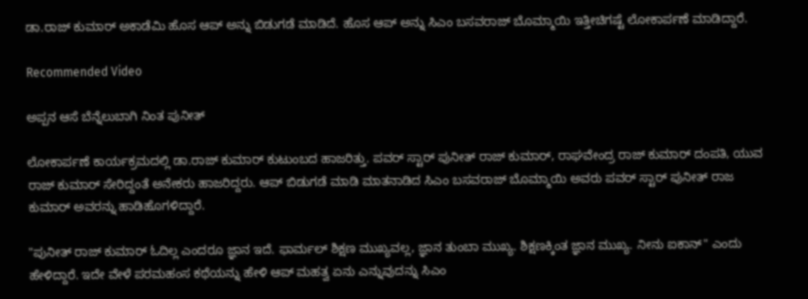ಡಾ.ರಾಜ್ ಕುಮಾರ್ ಅಕಾಡೆಮಿ ಹೊಸ ಆಪ್ ಅನ್ನು ಬಿಡುಗಡೆ ಮಾಡಿದೆ. ಹೊಸ ಆಪ್ ಅನ್ನು ಸಿಎಂ ಬಸವರಾಜ್ ಬೊಮ್ಮಾಯಿ ಇತ್ತೀಚಿಗಷ್ಟೆ ಲೋಕಾರ್ಪಣೆ ಮಾಡಿದ್ದಾರೆ.

Recommended Video

ಅಪ್ಪನ ಆಸೆ ಬೆನ್ನೆಲುಬಾಗಿ ನಿಂತ ಪುನೀತ್

ಲೋಕಾರ್ಪಣೆ ಕಾರ್ಯಕ್ರಮದಲ್ಲಿ ಡಾ.ರಾಜ್ ಕುಮಾರ್ ಕುಟುಂಬದ ಹಾಜರಿತ್ತು. ಪವರ್ ಸ್ಟಾರ್ ಪುನೀತ್ ರಾಜ್ ಕುಮಾರ್, ರಾಘವೇಂದ್ರ ರಾಜ್ ಕುಮಾರ್ ದಂಪತಿ, ಯುವ ರಾಜ್ ಕುಮಾರ್ ಸೇರಿದ್ದಂತೆ ಅನೇಕರು ಹಾಜರಿದ್ದರು. ಆಪ್ ಬಿಡುಗಡೆ ಮಾಡಿ ಮಾತನಾಡಿದ ಸಿಎಂ ಬಸವರಾಜ್ ಬೊಮ್ಮಾಯಿ ಅವರು ಪವರ್ ಸ್ಟಾರ್ ಪುನೀತ್ ರಾಜ ಕುಮಾರ್ ಅವರನ್ನು ಹಾಡಿಹೊಗಳಿದ್ದಾರೆ.

"ಪುನೀತ್ ರಾಜ್ ಕುಮಾರ್ ಓದಿಲ್ಲ ಎಂದರೂ ಜ್ಞಾನ ಇದೆ. ಫಾರ್ಮಲ್ ಶಿಕ್ಷಣ ಮುಖ್ಯವಲ್ಲ, ಜ್ಞಾನ ತುಂಬಾ ಮುಖ್ಯ. ಶಿಕ್ಷಣಕ್ಕಿಂತ ಜ್ಞಾನ ಮುಖ್ಯ. ನೀನು ಐಕಾನ್" ಎಂದು ಹೇಳಿದ್ದಾರೆ. ಇದೇ ವೇಳೆ ಪರಮಹಂಸ ಕಥೆಯನ್ನು ಹೇಳಿ ಆಪ್ ಮಹತ್ವ ಏನು ಎನ್ನುವುದನ್ನು ಸಿಎಂ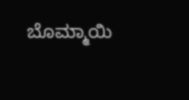ಬೊಮ್ಮಾಯಿ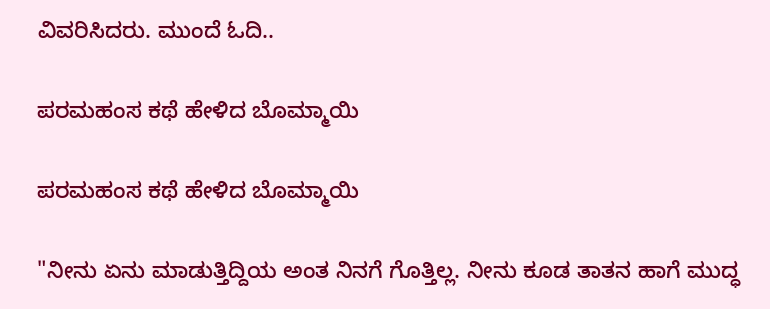ವಿವರಿಸಿದರು. ಮುಂದೆ ಓದಿ..

ಪರಮಹಂಸ ಕಥೆ ಹೇಳಿದ ಬೊಮ್ಮಾಯಿ

ಪರಮಹಂಸ ಕಥೆ ಹೇಳಿದ ಬೊಮ್ಮಾಯಿ

"ನೀನು ಏನು ಮಾಡುತ್ತಿದ್ದಿಯ ಅಂತ ನಿನಗೆ ಗೊತ್ತಿಲ್ಲ. ನೀನು ಕೂಡ ತಾತನ ಹಾಗೆ ಮುದ್ಧ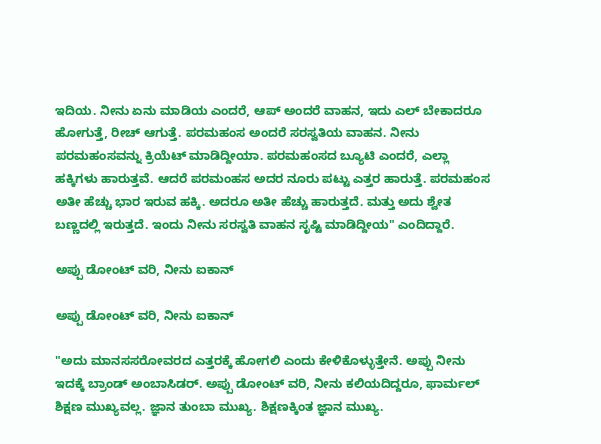ಇದಿಯ. ನೀನು ಏನು ಮಾಡಿಯ ಎಂದರೆ, ಆಪ್ ಅಂದರೆ ವಾಹನ, ಇದು ಎಲ್ ಬೇಕಾದರೂ ಹೋಗುತ್ತೆ, ರೀಚ್ ಆಗುತ್ತೆ. ಪರಮಹಂಸ ಅಂದರೆ ಸರಸ್ವತಿಯ ವಾಹನ. ನೀನು ಪರಮಹಂಸವನ್ನು ಕ್ರಿಯೆಟ್ ಮಾಡಿದ್ದೀಯಾ. ಪರಮಹಂಸದ ಬ್ಯೂಟಿ ಎಂದರೆ, ಎಲ್ಲಾ ಹಕ್ಕಿಗಳು ಹಾರುತ್ತವೆ. ಆದರೆ ಪರಮಂಹಸ ಅದರ ನೂರು ಪಟ್ಟು ಎತ್ತರ ಹಾರುತ್ತೆ. ಪರಮಹಂಸ ಅತೀ ಹೆಚ್ಚು ಭಾರ ಇರುವ ಹಕ್ಕಿ. ಅದರೂ ಅತೀ ಹೆಚ್ಚು ಹಾರುತ್ತದೆ. ಮತ್ತು ಅದು ಶ್ವೇತ ಬಣ್ಣದಲ್ಲಿ ಇರುತ್ತದೆ. ಇಂದು ನೀನು ಸರಸ್ವತಿ ವಾಹನ ಸೃಷ್ಟಿ ಮಾಡಿದ್ದೀಯ" ಎಂದಿದ್ದಾರೆ.

ಅಪ್ಪು ಡೋಂಟ್ ವರಿ, ನೀನು ಐಕಾನ್

ಅಪ್ಪು ಡೋಂಟ್ ವರಿ, ನೀನು ಐಕಾನ್

"ಅದು ಮಾನಸಸರೋವರದ ಎತ್ತರಕ್ಕೆ ಹೋಗಲಿ ಎಂದು ಕೇಳಿಕೊಳ್ಳುತ್ತೇನೆ. ಅಪ್ಪು ನೀನು ಇದಕ್ಕೆ ಬ್ರಾಂಡ್ ಅಂಬಾಸಿಡರ್. ಅಪ್ಪು ಡೋಂಟ್ ವರಿ, ನೀನು ಕಲಿಯದಿದ್ದರೂ, ಫಾರ್ಮಲ್ ಶಿಕ್ಷಣ ಮುಖ್ಯವಲ್ಲ. ಜ್ಞಾನ ತುಂಬಾ ಮುಖ್ಯ. ಶಿಕ್ಷಣಕ್ಕಿಂತ ಜ್ಞಾನ ಮುಖ್ಯ.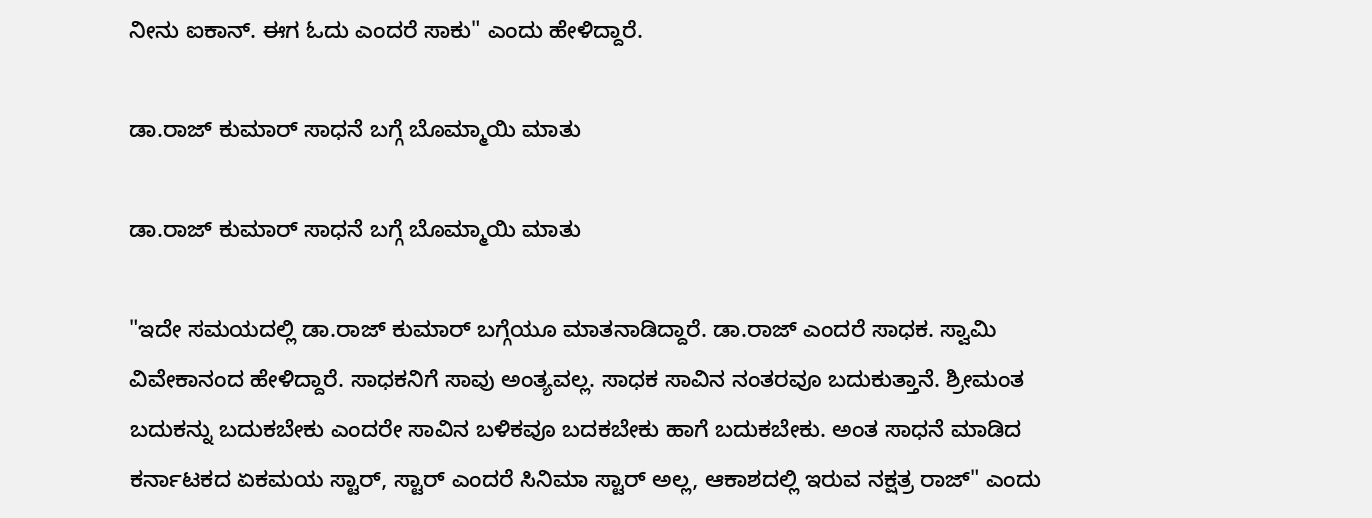ನೀನು ಐಕಾನ್. ಈಗ ಓದು ಎಂದರೆ ಸಾಕು" ಎಂದು ಹೇಳಿದ್ದಾರೆ.

ಡಾ.ರಾಜ್ ಕುಮಾರ್ ಸಾಧನೆ ಬಗ್ಗೆ ಬೊಮ್ಮಾಯಿ ಮಾತು

ಡಾ.ರಾಜ್ ಕುಮಾರ್ ಸಾಧನೆ ಬಗ್ಗೆ ಬೊಮ್ಮಾಯಿ ಮಾತು

"ಇದೇ ಸಮಯದಲ್ಲಿ ಡಾ.ರಾಜ್ ಕುಮಾರ್ ಬಗ್ಗೆಯೂ ಮಾತನಾಡಿದ್ದಾರೆ. ಡಾ.ರಾಜ್ ಎಂದರೆ ಸಾಧಕ. ಸ್ವಾಮಿ ವಿವೇಕಾನಂದ ಹೇಳಿದ್ದಾರೆ. ಸಾಧಕನಿಗೆ ಸಾವು ಅಂತ್ಯವಲ್ಲ. ಸಾಧಕ ಸಾವಿನ ನಂತರವೂ ಬದುಕುತ್ತಾನೆ. ಶ್ರೀಮಂತ ಬದುಕನ್ನು ಬದುಕಬೇಕು ಎಂದರೇ ಸಾವಿನ ಬಳಿಕವೂ ಬದಕಬೇಕು ಹಾಗೆ ಬದುಕಬೇಕು. ಅಂತ ಸಾಧನೆ ಮಾಡಿದ ಕರ್ನಾಟಕದ ಏಕಮಯ ಸ್ಟಾರ್, ಸ್ಟಾರ್ ಎಂದರೆ ಸಿನಿಮಾ ಸ್ಟಾರ್ ಅಲ್ಲ, ಆಕಾಶದಲ್ಲಿ ಇರುವ ನಕ್ಷತ್ರ ರಾಜ್" ಎಂದು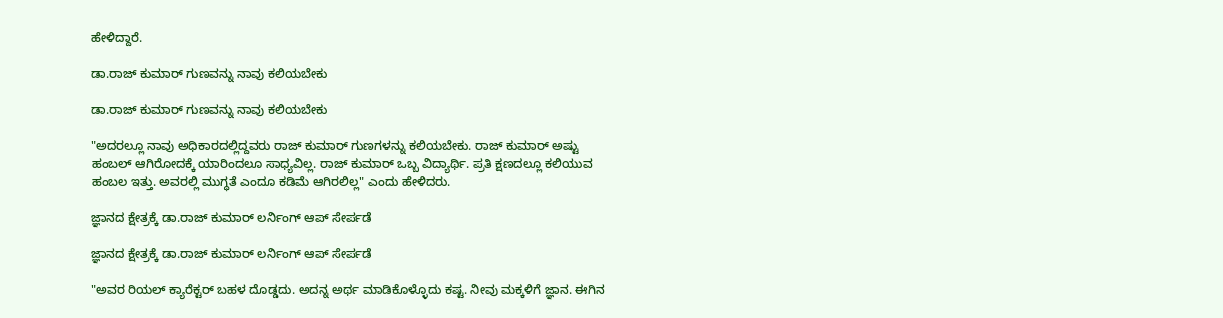ಹೇಳಿದ್ದಾರೆ.

ಡಾ.ರಾಜ್ ಕುಮಾರ್ ಗುಣವನ್ನು ನಾವು ಕಲಿಯಬೇಕು

ಡಾ.ರಾಜ್ ಕುಮಾರ್ ಗುಣವನ್ನು ನಾವು ಕಲಿಯಬೇಕು

"ಅದರಲ್ಲೂ ನಾವು ಅಧಿಕಾರದಲ್ಲಿದ್ದವರು ರಾಜ್ ಕುಮಾರ್ ಗುಣಗಳನ್ನು ಕಲಿಯಬೇಕು. ರಾಜ್ ಕುಮಾರ್ ಅಷ್ಟು ಹಂಬಲ್ ಆಗಿರೋದಕ್ಕೆ ಯಾರಿಂದಲೂ ಸಾಧ್ಯವಿಲ್ಲ. ರಾಜ್ ಕುಮಾರ್ ಒಬ್ಬ ವಿದ್ಯಾರ್ಥಿ. ಪ್ರತಿ ಕ್ಷಣದಲ್ಲೂ ಕಲಿಯುವ ಹಂಬಲ ಇತ್ತು. ಅವರಲ್ಲಿ ಮುಗ್ಧತೆ ಎಂದೂ ಕಡಿಮೆ ಆಗಿರಲಿಲ್ಲ" ಎಂದು ಹೇಳಿದರು.

ಜ್ಞಾನದ ಕ್ಷೇತ್ರಕ್ಕೆ‌ ಡಾ.ರಾಜ್ ಕುಮಾರ್ ಲರ್ನಿಂಗ್ ಆಪ್ ಸೇರ್ಪಡೆ

ಜ್ಞಾನದ ಕ್ಷೇತ್ರಕ್ಕೆ‌ ಡಾ.ರಾಜ್ ಕುಮಾರ್ ಲರ್ನಿಂಗ್ ಆಪ್ ಸೇರ್ಪಡೆ

"ಅವರ ರಿಯಲ್‌ ಕ್ಯಾರೆಕ್ಟರ್ ಬಹಳ ದೊಡ್ಡದು. ಅದನ್ನ ಅರ್ಥ ಮಾಡಿಕೊಳ್ಳೊದು ಕಷ್ಟ. ನೀವು ಮಕ್ಕಳಿಗೆ ಜ್ಞಾನ. ಈಗಿನ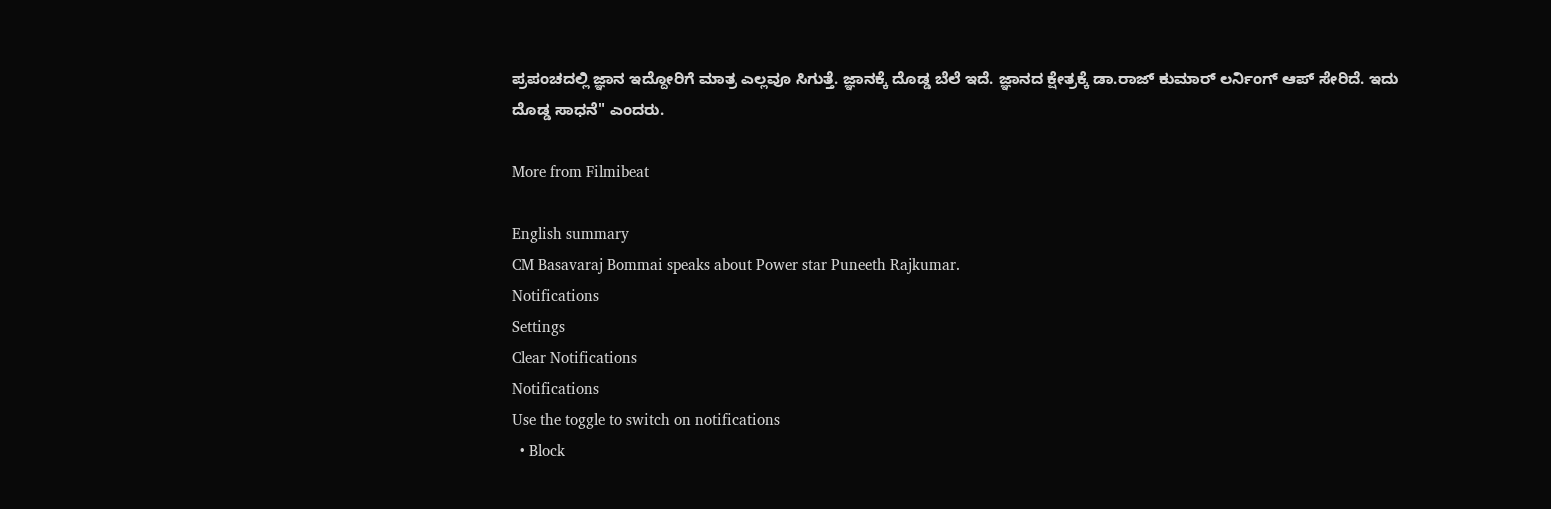ಪ್ರಪಂಚದಲ್ಲಿ ಜ್ಞಾನ ಇದ್ದೋರಿಗೆ ಮಾತ್ರ‌ ಎಲ್ಲವೂ ಸಿಗುತ್ತೆ. ಜ್ಞಾನಕ್ಕೆ ದೊಡ್ಡ ಬೆಲೆ ಇದೆ. ಜ್ಞಾನದ ಕ್ಷೇತ್ರಕ್ಕೆ‌ ಡಾ.ರಾಜ್ ಕುಮಾರ್ ಲರ್ನಿಂಗ್ ಆಪ್ ಸೇರಿದೆ. ಇದು ದೊಡ್ಡ ಸಾಧನೆ" ಎಂದರು.

More from Filmibeat

English summary
CM Basavaraj Bommai speaks about Power star Puneeth Rajkumar.
Notifications
Settings
Clear Notifications
Notifications
Use the toggle to switch on notifications
  • Block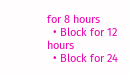for 8 hours
  • Block for 12 hours
  • Block for 24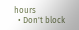hours
  • Don't block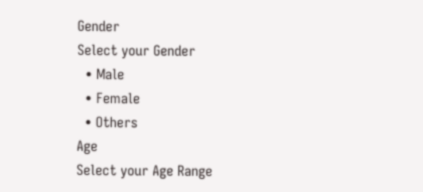Gender
Select your Gender
  • Male
  • Female
  • Others
Age
Select your Age Range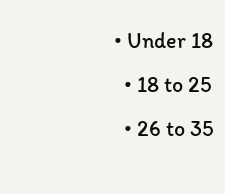• Under 18
  • 18 to 25
  • 26 to 35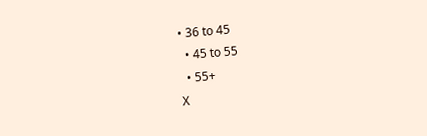• 36 to 45
  • 45 to 55
  • 55+
X